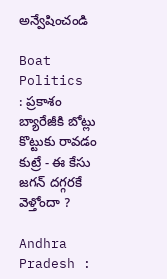అన్వేషించండి

Boat Politics : ప్రకాశం బ్యారేజీకి బోట్లు కొట్టుకు రావడం కుట్రే - ఈ కేసు జగన్ దగ్గరకే వెళ్తోందా ?

Andhra Pradesh :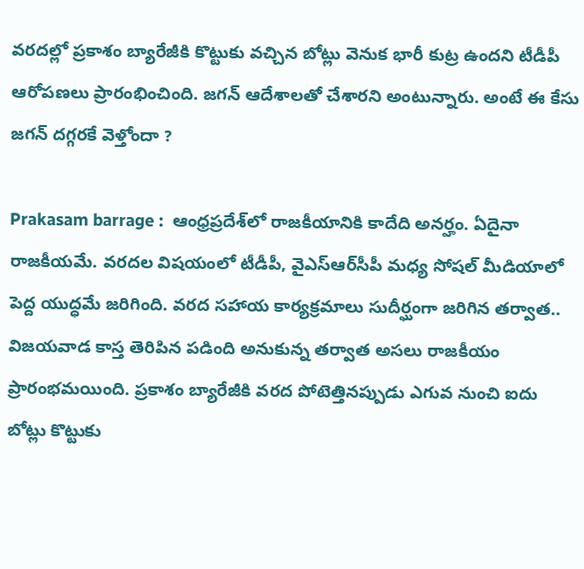వరదల్లో ప్రకాశం బ్యారేజీకి కొట్టుకు వచ్చిన బోట్లు వెనుక భారీ కుట్ర ఉందని టీడీపీ ఆరోపణలు ప్రారంభించింది. జగన్ ఆదేశాలతో చేశారని అంటున్నారు. అంటే ఈ కేసు జగన్ దగ్గరకే వెళ్తోందా ?

Prakasam barrage :  ఆంధ్రప్రదేశ్‌లో రాజకీయానికి కాదేది అనర్హం. ఏదైనా రాజకీయమే. వరదల విషయంలో టీడీపీ, వైఎస్ఆర్‌సీపీ మధ్య సోషల్ మీడియాలో పెద్ద యుద్ధమే జరిగింది. వరద సహాయ కార్యక్రమాలు సుదీర్ఘంగా జరిగిన తర్వాత.. విజయవాడ కాస్త తెరిపిన పడింది అనుకున్న తర్వాత అసలు రాజకీయం ప్రారంభమయింది. ప్రకాశం బ్యారేజీకి వరద పోటెత్తినప్పుడు ఎగువ నుంచి ఐదు బోట్లు కొట్టుకు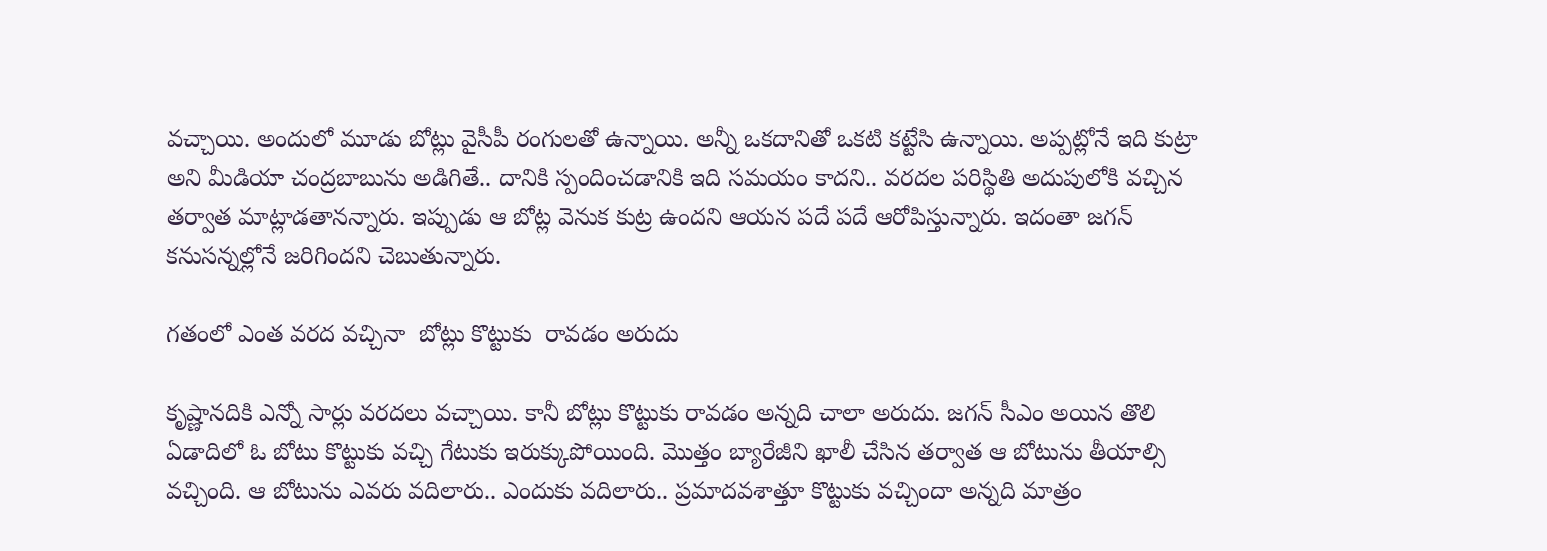వచ్చాయి. అందులో మూడు బోట్లు వైసీపీ రంగులతో ఉన్నాయి. అన్నీ ఒకదానితో ఒకటి కట్టేసి ఉన్నాయి. అప్పట్లోనే ఇది కుట్రా అని మీడియా చంద్రబాబును అడిగితే.. దానికి స్పందించడానికి ఇది సమయం కాదని.. వరదల పరిస్థితి అదుపులోకి వచ్చిన తర్వాత మాట్లాడతానన్నారు. ఇప్పుడు ఆ బోట్ల వెనుక కుట్ర ఉందని ఆయన పదే పదే ఆరోపిస్తున్నారు. ఇదంతా జగన్ కనుసన్నల్లోనే జరిగిందని చెబుతున్నారు.

గతంలో ఎంత వరద వచ్చినా  బోట్లు కొట్టుకు  రావడం అరుదు

కృష్ణానదికి ఎన్నో సార్లు వరదలు వచ్చాయి. కానీ బోట్లు కొట్టుకు రావడం అన్నది చాలా అరుదు. జగన్ సీఎం అయిన తొలి ఏడాదిలో ఓ బోటు కొట్టుకు వచ్చి గేటుకు ఇరుక్కుపోయింది. మొత్తం బ్యారేజీని ఖాలీ చేసిన తర్వాత ఆ బోటును తీయాల్సి వచ్చింది. ఆ బోటును ఎవరు వదిలారు.. ఎందుకు వదిలారు.. ప్రమాదవశాత్తూ కొట్టుకు వచ్చిందా అన్నది మాత్రం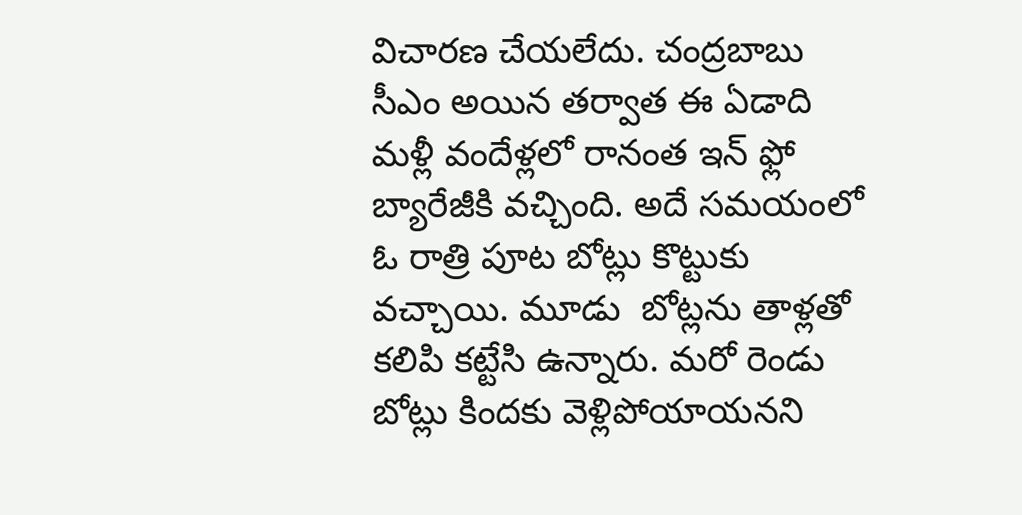విచారణ చేయలేదు. చంద్రబాబు సీఎం అయిన తర్వాత ఈ ఏడాది మళ్లీ వందేళ్లలో రానంత ఇన్ ఫ్లో బ్యారేజీకి వచ్చింది. అదే సమయంలో ఓ రాత్రి పూట బోట్లు కొట్టుకు వచ్చాయి. మూడు  బోట్లను తాళ్లతో కలిపి కట్టేసి ఉన్నారు. మరో రెండు బోట్లు కిందకు వెళ్లిపోయాయనని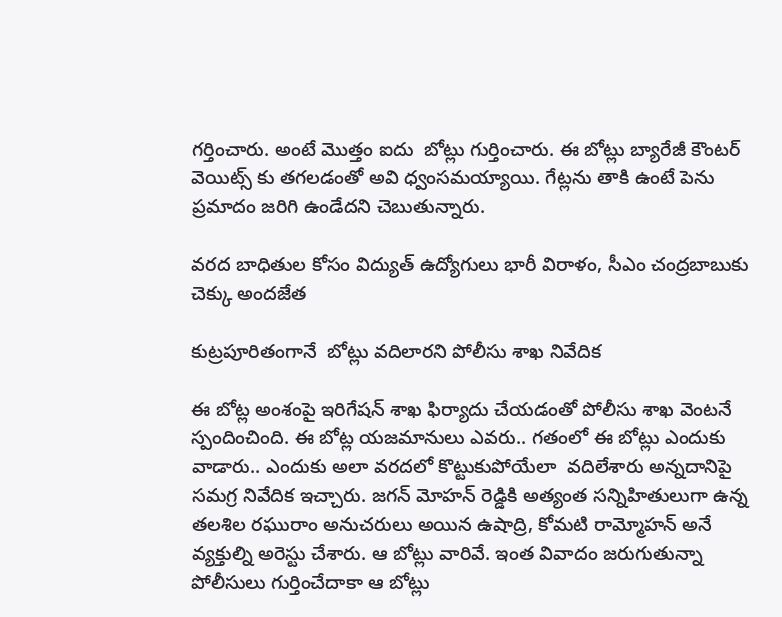గర్తించారు. అంటే మొత్తం ఐదు  బోట్లు గుర్తించారు. ఈ బోట్లు బ్యారేజీ కౌంటర్ వెయిట్స్ కు తగలడంతో అవి ధ్వంసమయ్యాయి. గేట్లను తాకి ఉంటే పెను ప్రమాదం జరిగి ఉండేదని చెబుతున్నారు.

వరద బాధితుల కోసం విద్యుత్ ఉద్యోగులు భారీ విరాళం, సీఎం చంద్రబాబుకు చెక్కు అందజేత

కుట్రపూరితంగానే  బోట్లు వదిలారని పోలీసు శాఖ నివేదిక

ఈ బోట్ల అంశంపై ఇరిగేషన్ శాఖ ఫిర్యాదు చేయడంతో పోలీసు శాఖ వెంటనే స్పందించింది. ఈ బోట్ల యజమానులు ఎవరు.. గతంలో ఈ బోట్లు ఎందుకు వాడారు.. ఎందుకు అలా వరదలో కొట్టుకుపోయేలా  వదిలేశారు అన్నదానిపై సమగ్ర నివేదిక ఇచ్చారు. జగన్ మోహన్ రెడ్డికి అత్యంత సన్నిహితులుగా ఉన్న తలశిల రఘురాం అనుచరులు అయిన ఉషాద్రి, కోమటి రామ్మోహన్ అనే వ్యక్తుల్ని అరెస్టు చేశారు. ఆ బోట్లు వారివే. ఇంత వివాదం జరుగుతున్నా పోలీసులు గుర్తించేదాకా ఆ బోట్లు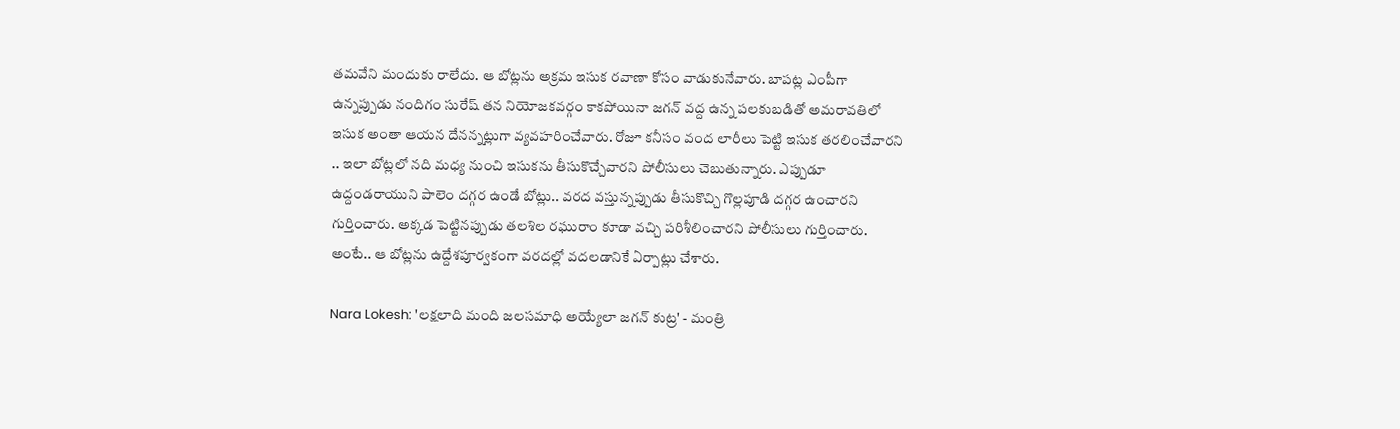తమవేని మందుకు రాలేదు. ఆ బోట్లను అక్రమ ఇసుక రవాణా కోసం వాడుకునేవారు. బాపట్ల ఎంపీగా ఉన్నప్పుడు నందిగం సురేష్ తన నియోజకవర్గం కాకపోయినా జగన్ వద్ద ఉన్న పలకుబడితో అమరావతిలో ఇసుక అంతా ఆయన దేనన్నట్లుగా వ్యవహరించేవారు. రోజూ కనీసం వంద లారీలు పెట్టి ఇసుక తరలించేవారని .. ఇలా బోట్లలో నది మధ్య నుంచి ఇసుకను తీసుకొచ్చేవారని పోలీసులు చెబుతున్నారు. ఎప్పుడూ ఉద్దండరాయుని పాలెం దగ్గర ఉండే బోట్లు.. వరద వస్తున్నప్పుడు తీసుకొచ్చి గొల్లపూడి దగ్గర ఉంచారని గుర్తించారు. అక్కడ పెట్టినప్పుడు తలశిల రఘురాం కూడా వచ్చి పరిశీలించారని పోలీసులు గుర్తించారు. అంటే.. ఆ బోట్లను ఉద్దేశపూర్వకంగా వరదల్లో వదలడానికే ఏర్పాట్లు చేశారు.

Nara Lokesh: 'లక్షలాది మంది జలసమాధి అయ్యేలా జగన్ కుట్ర' - మంత్రి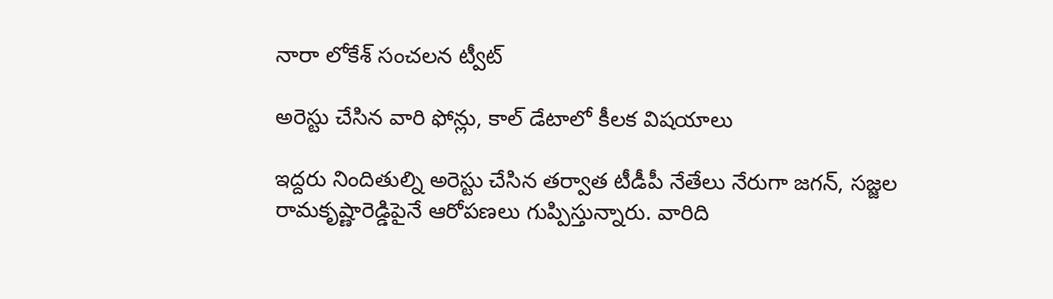నారా లోకేశ్ సంచలన ట్వీట్

అరెస్టు చేసిన వారి ఫోన్లు, కాల్ డేటాలో కీలక విషయాలు

ఇద్దరు నిందితుల్ని అరెస్టు చేసిన తర్వాత టీడీపీ నేతేలు నేరుగా జగన్, సజ్జల రామకృష్ణారెడ్డిపైనే ఆరోపణలు గుప్పిస్తున్నారు. వారిది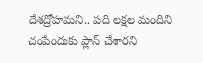దేశద్రోహమని.. పది లక్షల మందిని చంపేందుకు ప్లాన్ చేశారని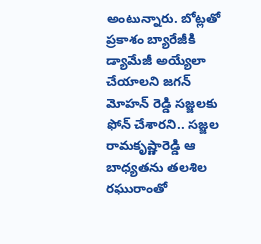అంటున్నారు. బోట్లతో ప్రకాశం బ్యారేజీకి డ్యామేజీ అయ్యేలా చేయాలని జగన్  మోహన్ రెడ్డి సజ్జలకు  ఫోన్ చేశారని.. సజ్జల రామకృష్ణారెడ్డి ఆ బాధ్యతను తలశిల రఘురాంతో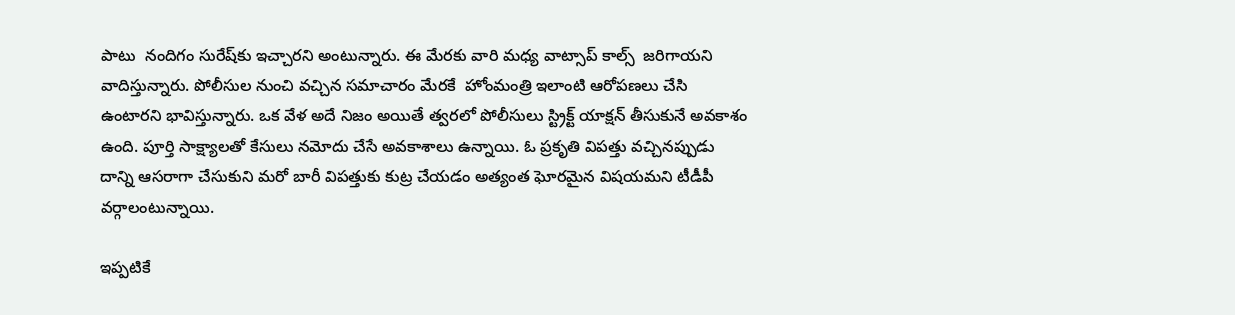పాటు  నందిగం సురేష్‌కు ఇచ్చారని అంటున్నారు. ఈ మేరకు వారి మధ్య వాట్సాప్ కాల్స్  జరిగాయని వాదిస్తున్నారు. పోలీసుల నుంచి వచ్చిన సమాచారం మేరకే  హోంమంత్రి ఇలాంటి ఆరోపణలు చేసి ఉంటారని భావిస్తున్నారు. ఒక వేళ అదే నిజం అయితే త్వరలో పోలీసులు స్ట్రిక్ట్ యాక్షన్ తీసుకునే అవకాశం ఉంది. పూర్తి సాక్ష్యాలతో కేసులు నమోదు చేసే అవకాశాలు ఉన్నాయి. ఓ ప్రకృతి విపత్తు వచ్చినప్పుడు దాన్ని ఆసరాగా చేసుకుని మరో బారీ విపత్తుకు కుట్ర చేయడం అత్యంత ఘోరమైన విషయమని టీడీపీ వర్గాలంటున్నాయి.

ఇప్పటికే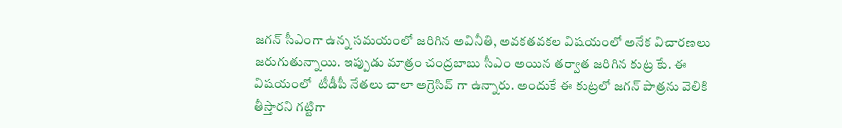జగన్ సీఎంగా ఉన్న సమయంలో జరిగిన అవినీతి, అవకతవకల విషయంలో అనేక విచారణలు జరుగుతున్నాయి. ఇప్పుడు మాత్రం చంద్రబాబు సీఎం అయిన తర్వాత జరిగిన కుట్ర కేు. ఈ విషయంలో  టీడీపీ నేతలు చాలా అగ్రెసివ్ గా ఉన్నారు. అందుకే ఈ కుట్రలో జగన్ పాత్రను వెలికి తీస్తారని గట్టిగా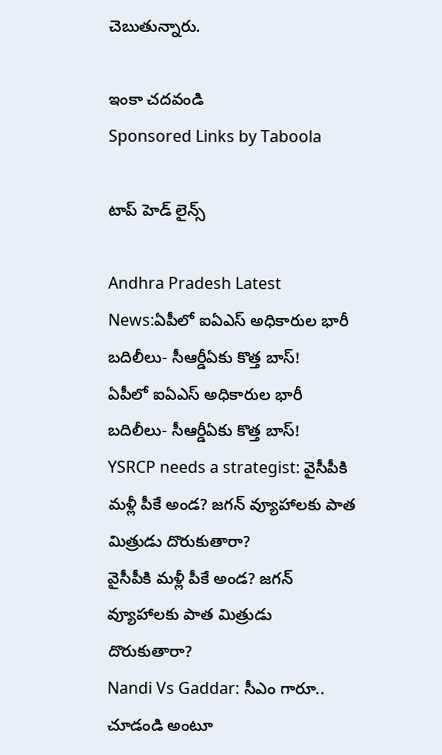చెబుతున్నారు.

ఇంకా చదవండి
Sponsored Links by Taboola

టాప్ హెడ్ లైన్స్

Andhra Pradesh Latest News:ఏపీలో ఐఏఎస్ అధికారుల భారీ బదిలీలు- సీఆర్డీఏకు కొత్త బాస్‌!
ఏపీలో ఐఏఎస్ అధికారుల భారీ బదిలీలు- సీఆర్డీఏకు కొత్త బాస్‌!
YSRCP needs a strategist: వైసీపీకి మళ్లీ పీకే అండ? జగన్ వ్యూహాలకు పాత మిత్రుడు దొరుకుతారా?
వైసీపీకి మళ్లీ పీకే అండ? జగన్ వ్యూహాలకు పాత మిత్రుడు దొరుకుతారా?
Nandi Vs Gaddar: సీఎం గారూ.. చూడండి అంటూ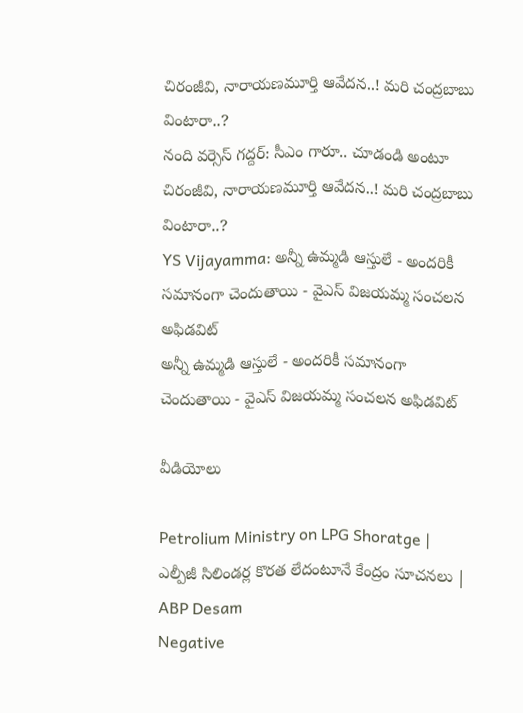చిరంజీవి, నారాయణమూర్తి ఆవేదన..! మరి చంద్రబాబు వింటారా..?
నంది వర్సెస్ గద్దర్: సీఎం గారూ.. చూడండి అంటూ చిరంజీవి, నారాయణమూర్తి ఆవేదన..! మరి చంద్రబాబు వింటారా..?
YS Vijayamma: అన్నీ ఉమ్మడి ఆస్తులే - అందరికీ సమానంగా చెందుతాయి - వైఎస్ విజయమ్మ సంచలన అఫిడవిట్
అన్నీ ఉమ్మడి ఆస్తులే - అందరికీ సమానంగా చెందుతాయి - వైఎస్ విజయమ్మ సంచలన అఫిడవిట్

వీడియోలు

Petrolium Ministry on LPG Shoratge | ఎల్పీజీ సిలిండర్ల కొరత లేదంటూనే కేంద్రం సూచనలు | ABP Desam
Negative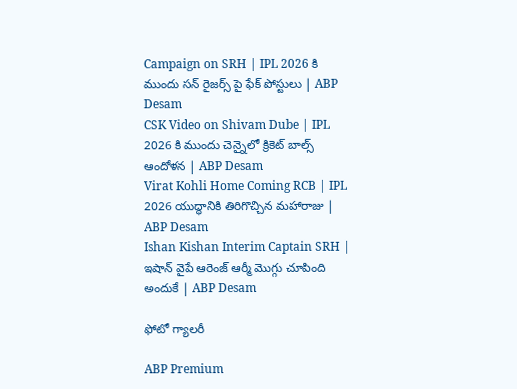Campaign on SRH | IPL 2026 కి ముందు సన్ రైజర్స్ పై ఫేక్ పోస్టులు | ABP Desam
CSK Video on Shivam Dube | IPL 2026 కి ముందు చెన్నైలో క్రికెట్ బాల్స్ ఆందోళన | ABP Desam
Virat Kohli Home Coming RCB | IPL 2026 యుద్ధానికి తిరిగొచ్చిన మహారాజు | ABP Desam
Ishan Kishan Interim Captain SRH | ఇషాన్ వైపే ఆరెంజ్ ఆర్మీ మొగ్గు చూపింది అందుకే | ABP Desam

ఫోటో గ్యాలరీ

ABP Premium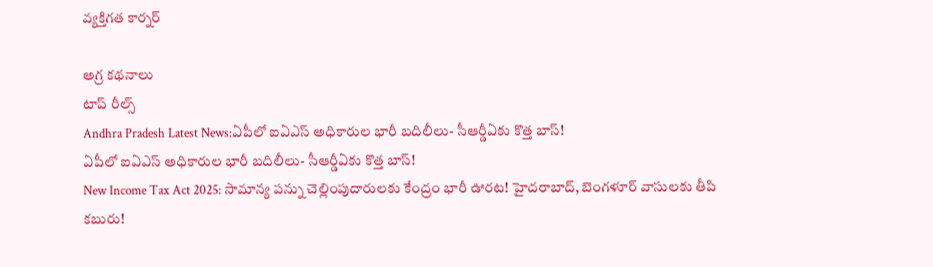వ్యక్తిగత కార్నర్

అగ్ర కథనాలు
టాప్ రీల్స్
Andhra Pradesh Latest News:ఏపీలో ఐఏఎస్ అధికారుల భారీ బదిలీలు- సీఆర్డీఏకు కొత్త బాస్‌!
ఏపీలో ఐఏఎస్ అధికారుల భారీ బదిలీలు- సీఆర్డీఏకు కొత్త బాస్‌!
New Income Tax Act 2025: సామాన్య పన్ను చెల్లింపుదారులకు కేంద్రం భారీ ఊరట! హైదరాబాద్‌, బెంగళూర్‌ వాసులకు తీపి కబురు!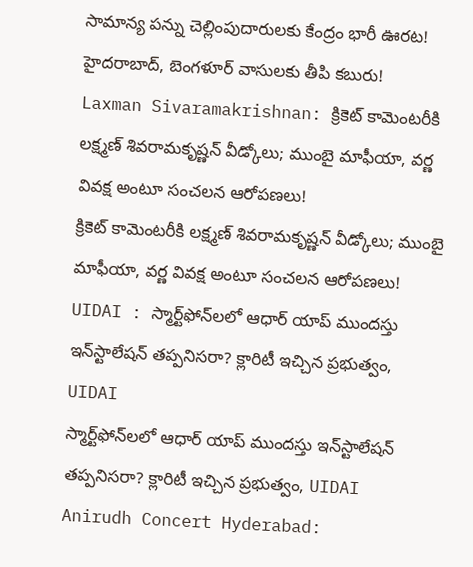సామాన్య పన్ను చెల్లింపుదారులకు కేంద్రం భారీ ఊరట! హైదరాబాద్‌, బెంగళూర్‌ వాసులకు తీపి కబురు!
Laxman Sivaramakrishnan: క్రికెట్ కామెంటరీకి లక్ష్మణ్‌ శివరామకృష్ణన్‌ వీడ్కోలు; ముంబై మాఫీయా, వర్ణ వివక్ష అంటూ సంచలన ఆరోపణలు!
క్రికెట్ కామెంటరీకి లక్ష్మణ్‌ శివరామకృష్ణన్‌ వీడ్కోలు; ముంబై మాఫీయా, వర్ణ వివక్ష అంటూ సంచలన ఆరోపణలు!
UIDAI : స్మార్ట్‌ఫోన్‌లలో ఆధార్ యాప్ ముందస్తు ఇన్‌స్టాలేషన్ తప్పనిసరా? క్లారిటీ ఇచ్చిన ప్రభుత్వం, UIDAI
స్మార్ట్‌ఫోన్‌లలో ఆధార్ యాప్ ముందస్తు ఇన్‌స్టాలేషన్ తప్పనిసరా? క్లారిటీ ఇచ్చిన ప్రభుత్వం, UIDAI
Anirudh Concert Hyderabad: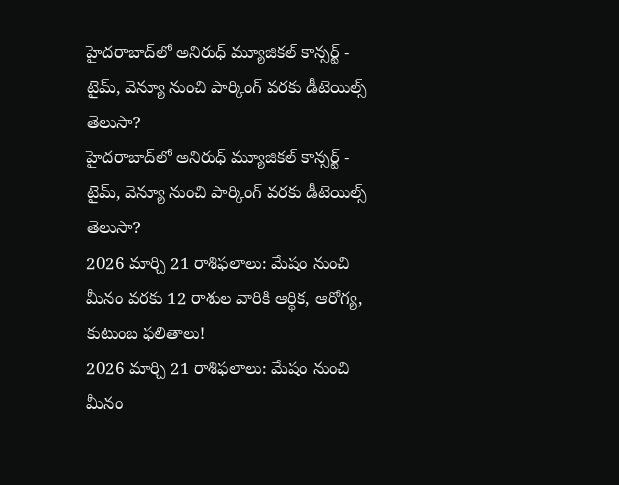హైదరాబాద్‌లో అనిరుధ్ మ్యూజికల్ కాన్సర్ట్ - టైమ్, వెన్యూ నుంచి పార్కింగ్ వరకు డీటెయిల్స్ తెలుసా?
హైదరాబాద్‌లో అనిరుధ్ మ్యూజికల్ కాన్సర్ట్ - టైమ్, వెన్యూ నుంచి పార్కింగ్ వరకు డీటెయిల్స్ తెలుసా?
2026 మార్చి 21 రాశిఫలాలు: మేషం నుంచి మీనం వరకు 12 రాశుల వారికి ఆర్థిక, ఆరోగ్య, కుటుంబ ఫలితాలు!
2026 మార్చి 21 రాశిఫలాలు: మేషం నుంచి మీనం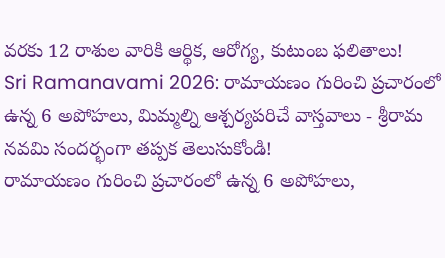వరకు 12 రాశుల వారికి ఆర్థిక, ఆరోగ్య, కుటుంబ ఫలితాలు!
Sri Ramanavami 2026: రామాయణం గురించి ప్రచారంలో ఉన్న 6 అపోహలు, మిమ్మల్ని ఆశ్చర్యపరిచే వాస్తవాలు - శ్రీరామ నవమి సందర్భంగా తప్పక తెలుసుకోండి!
రామాయణం గురించి ప్రచారంలో ఉన్న 6 అపోహలు,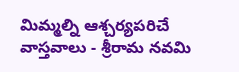మిమ్మల్ని ఆశ్చర్యపరిచే వాస్తవాలు - శ్రీరామ నవమి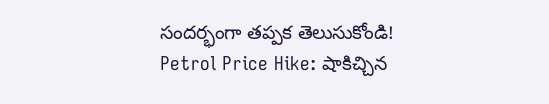సందర్భంగా తప్పక తెలుసుకోండి!
Petrol Price Hike: షాకిచ్చిన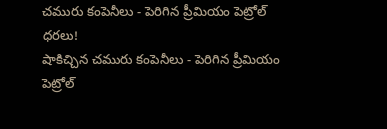చమురు కంపెనీలు - పెరిగిన ప్రీమియం పెట్రోల్ ధరలు!
షాకిచ్చిన చమురు కంపెనీలు - పెరిగిన ప్రీమియం పెట్రోల్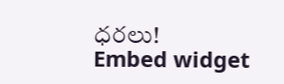ధరలు!
Embed widget